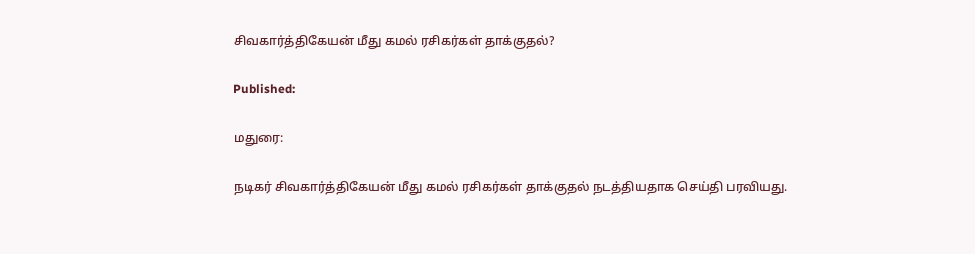சிவகார்த்திகேயன் மீது கமல் ரசிகர்கள் தாக்குதல்?

Published:

மதுரை:

நடிகர் சிவகார்த்திகேயன் மீது கமல் ரசிகர்கள் தாக்குதல் நடத்தியதாக செய்தி பரவியது.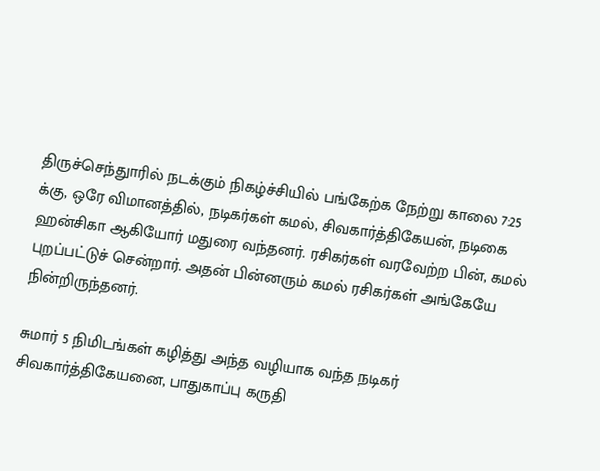திருச்செந்துாரில் நடக்கும் நிகழ்ச்சியில் பங்கேற்க நேற்று காலை 7:25 க்கு, ஒரே விமானத்தில், நடிகர்கள் கமல், சிவகார்த்திகேயன், நடிகை ஹன்சிகா ஆகியோர் மதுரை வந்தனர். ரசிகர்கள் வரவேற்ற பின், கமல் புறப்பட்டுச் சென்றார். அதன் பின்னரும் கமல் ரசிகர்கள் அங்கேயே நின்றிருந்தனர்.

சுமார் 5 நிமிடங்கள் கழித்து அந்த வழியாக வந்த நடிகர் சிவகார்த்திகேயனை, பாதுகாப்பு கருதி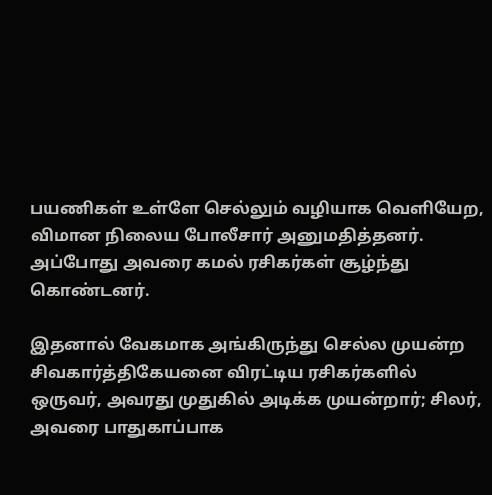பயணிகள் உள்ளே செல்லும் வழியாக வெளியேற, விமான நிலைய போலீசார் அனுமதித்தனர். அப்போது அவரை கமல் ரசிகர்கள் சூழ்ந்து கொண்டனர்.

இதனால் வேகமாக அங்கிருந்து செல்ல முயன்ற சிவகார்த்திகேயனை விரட்டிய ரசிகர்களில் ஒருவர், அவரது முதுகில் அடிக்க முயன்றார்; சிலர், அவரை பாதுகாப்பாக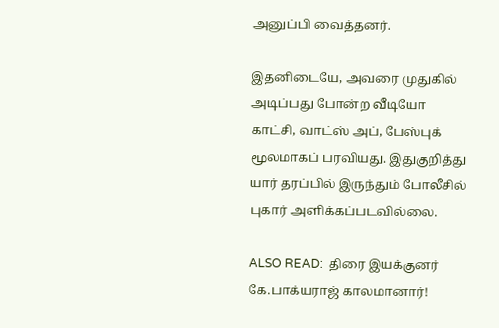அனுப்பி வைத்தனர்.

இதனிடையே, அவரை முதுகில் அடிப்பது போன்ற வீடியோ காட்சி, வாட்ஸ் அப், பேஸ்புக் மூலமாகப் பரவியது. இதுகுறித்து யார் தரப்பில் இருந்தும் போலீசில் புகார் அளிக்கப்படவில்லை.

ALSO READ:  திரை இயக்குனர் கே.பாக்யராஜ் காலமானார்!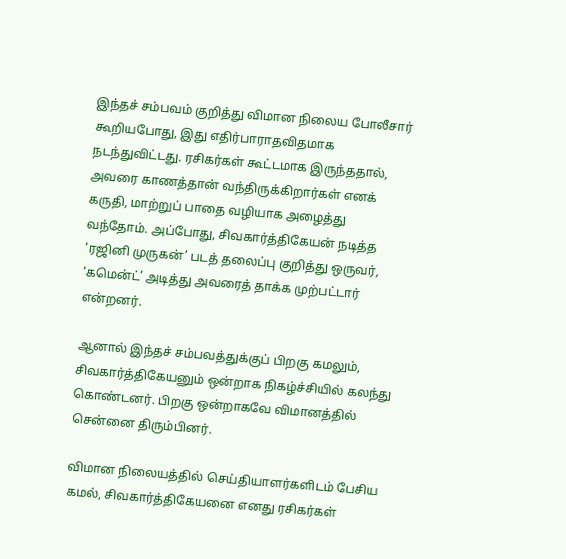இந்தச் சம்பவம் குறித்து விமான நிலைய போலீசார் கூறியபோது, இது எதிர்பாராதவிதமாக நடந்துவிட்டது. ரசிகர்கள் கூட்டமாக இருந்ததால், அவரை காணத்தான் வந்திருக்கிறார்கள் எனக் கருதி, மாற்றுப் பாதை வழியாக அழைத்து வந்தோம். அப்போது, சிவகார்த்திகேயன் நடித்த ‘ரஜினி முருகன்’ படத் தலைப்பு குறித்து ஒருவர், ‘கமென்ட்’ அடித்து அவரைத் தாக்க முற்பட்டார் என்றனர்.

ஆனால் இந்தச் சம்பவத்துக்குப் பிறகு கமலும், சிவகார்த்திகேயனும் ஒன்றாக நிகழ்ச்சியில் கலந்து கொண்டனர். பிறகு ஒன்றாகவே விமானத்தில் சென்னை திரும்பினர்.

விமான நிலையத்தில் செய்தியாளர்களிடம் பேசிய கமல், சிவகார்த்திகேயனை எனது ரசிகர்கள்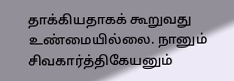தாக்கியதாகக் கூறுவது உண்மையில்லை. நானும் சிவகார்த்திகேயனும்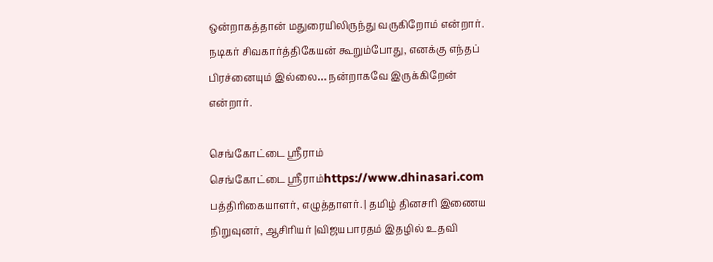ஒன்றாகத்தான் மதுரையிலிருந்து வருகிறோம் என்றார். நடிகர் சிவகார்த்திகேயன் கூறும்போது, எனக்கு எந்தப் பிரச்னையும் இல்லை… நன்றாகவே இருக்கிறேன் என்றார்.

செங்கோட்டை ஸ்ரீராம்
செங்கோட்டை ஸ்ரீராம்https://www.dhinasari.com
பத்திரிகையாளர், எழுத்தாளர். | தமிழ் தினசரி இணைய நிறுவுனர், ஆசிரியர் |விஜயபாரதம் இதழில் உதவி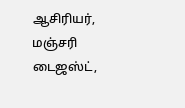ஆசிரியர், மஞ்சரி டைஜஸ்ட்,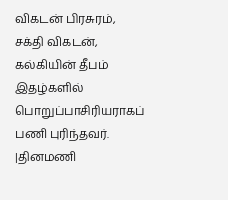விகடன் பிரசுரம், சக்தி விகடன், கல்கியின் தீபம் இதழ்களில் பொறுப்பாசிரியராகப் பணி புரிந்தவர். |தினமணி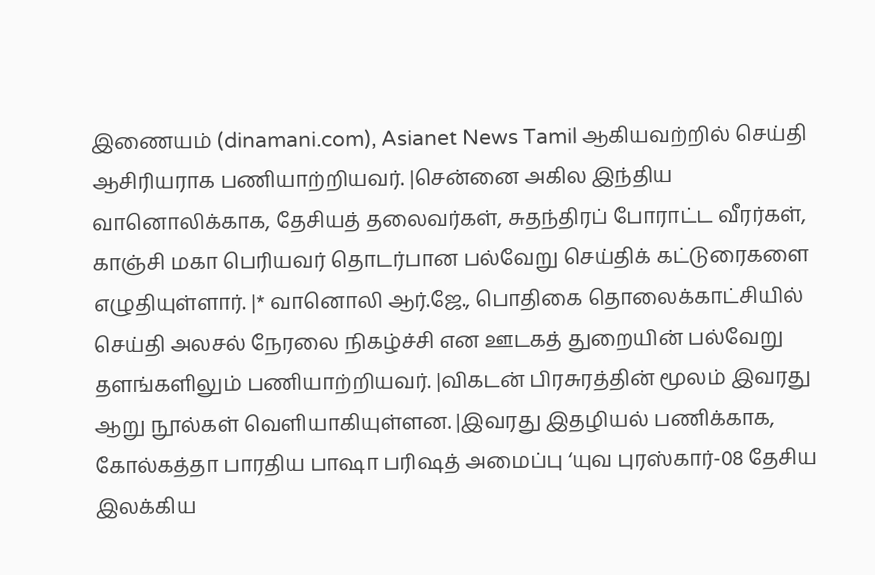இணையம் (dinamani.com), Asianet News Tamil ஆகியவற்றில் செய்தி ஆசிரியராக பணியாற்றியவர். |சென்னை அகில இந்திய வானொலிக்காக, தேசியத் தலைவர்கள், சுதந்திரப் போராட்ட வீரர்கள், காஞ்சி மகா பெரியவர் தொடர்பான பல்வேறு செய்திக் கட்டுரைகளை எழுதியுள்ளார். |* வானொலி ஆர்.ஜே., பொதிகை தொலைக்காட்சியில் செய்தி அலசல் நேரலை நிகழ்ச்சி என ஊடகத் துறையின் பல்வேறு தளங்களிலும் பணியாற்றியவர். |விகடன் பிரசுரத்தின் மூலம் இவரது ஆறு நூல்கள் வெளியாகியுள்ளன. |இவரது இதழியல் பணிக்காக, கோல்கத்தா பாரதிய பாஷா பரிஷத் அமைப்பு ‘யுவ புரஸ்கார்-08 தேசிய இலக்கிய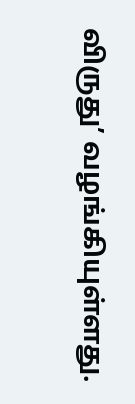விருது’ வழங்கியுள்ளது.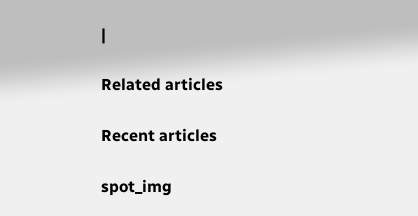|

Related articles

Recent articles

spot_img